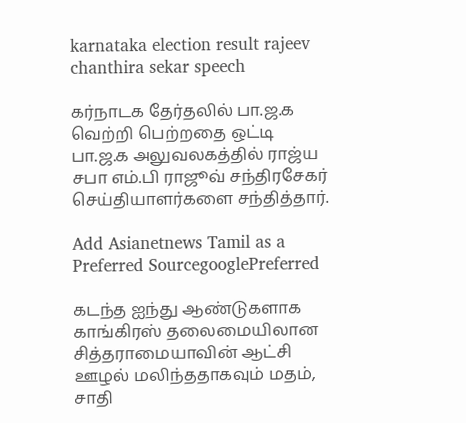karnataka election result rajeev chanthira sekar speech

கர்நாடக தேர்தலில் பா.ஜ.க வெற்றி பெற்றதை ஒட்டி பா.ஜ.க அலுவலகத்தில் ராஜ்ய சபா எம்.பி ராஜூவ் சந்திரசேகர் செய்தியாளர்களை சந்தித்தார்.

Add Asianetnews Tamil as a Preferred SourcegooglePreferred

கடந்த ஐந்து ஆண்டுகளாக காங்கிரஸ் தலைமையிலான சித்தராமையாவின் ஆட்சி ஊழல் மலிந்ததாகவும் மதம், சாதி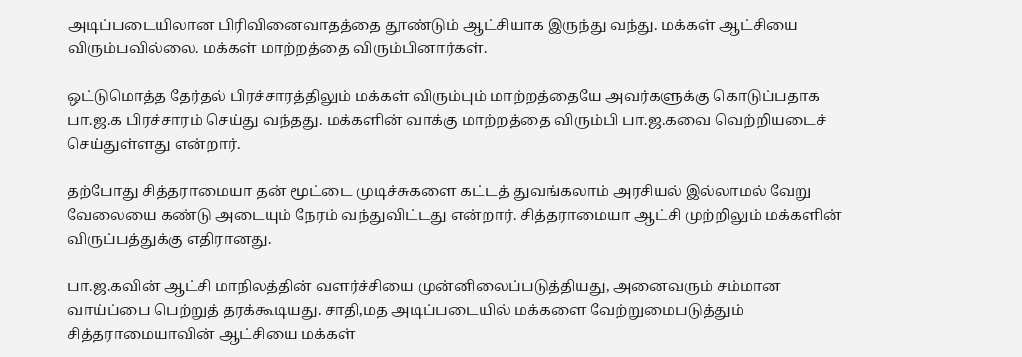அடிப்படையிலான பிரிவினைவாதத்தை தூண்டும் ஆட்சியாக இருந்து வந்து. மக்கள் ஆட்சியை விரும்பவில்லை. மக்கள் மாற்றத்தை விரும்பினார்கள்.

ஒட்டுமொத்த தேர்தல் பிரச்சாரத்திலும் மக்கள் விரும்பும் மாற்றத்தையே அவர்களுக்கு கொடுப்பதாக பா.ஜ.க பிரச்சாரம் செய்து வந்தது. மக்களின் வாக்கு மாற்றத்தை விரும்பி பா.ஜ.கவை வெற்றியடைச் செய்துள்ளது என்றார்.

தற்போது சித்தராமையா தன் மூட்டை முடிச்சுகளை கட்டத் துவங்கலாம் அரசியல் இல்லாமல் வேறு வேலையை கண்டு அடையும் நேரம் வந்துவிட்டது என்றார். சித்தராமையா ஆட்சி முற்றிலும் மக்களின் விருப்பத்துக்கு எதிரானது.

பா.ஜ.கவின் ஆட்சி மாநிலத்தின் வளர்ச்சியை முன்னிலைப்படுத்தியது, அனைவரும் சம்மான வாய்ப்பை பெற்றுத் தரக்கூடியது. சாதி,மத அடிப்படையில் மக்களை வேற்றுமைபடுத்தும் சித்தராமையாவின் ஆட்சியை மக்கள்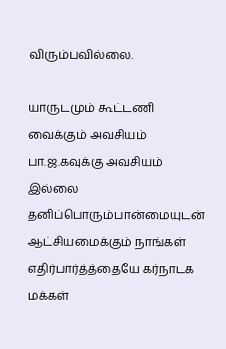விரும்பவில்லை.

யாருடமும் கூட்டணி வைக்கும் அவசியம் பா.ஜ.கவுக்கு அவசியம் இல்லை தனிப்பொரும்பான்மையுடன் ஆட்சியமைக்கும் நாங்கள் எதிர்பார்த்த்தையே கர்நாடக மக்கள்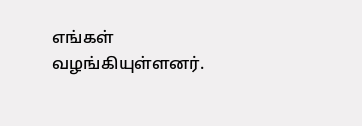எங்கள் வழங்கியுள்ளனர்.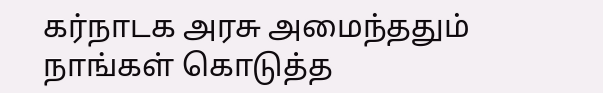கர்நாடக அரசு அமைந்ததும் நாங்கள் கொடுத்த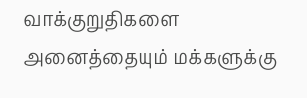வாக்குறுதிகளை அனைத்தையும் மக்களுக்கு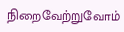நிறைவேற்றுவோம்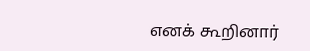எனக் கூறினார்